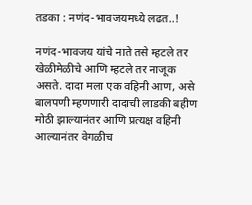तडका : नणंद-भावजयमध्ये लढत..!

नणंद-भावजय यांचे नाते तसे म्हटले तर खेळीमेळीचे आणि म्हटले तर नाजूक असते. दादा मला एक वहिनी आण, असे बालपणी म्हणणारी दादाची लाडकी बहीण मोठी झाल्यानंतर आणि प्रत्यक्ष वहिनी आल्यानंतर वेगळीच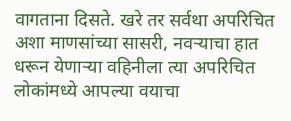वागताना दिसते. खरे तर सर्वथा अपरिचित अशा माणसांच्या सासरी, नवर्‍याचा हात धरून येणार्‍या वहिनीला त्या अपरिचित लोकांमध्ये आपल्या वयाचा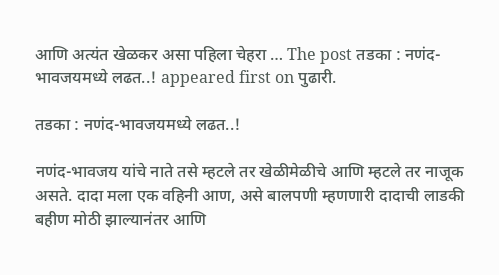आणि अत्यंत खेळकर असा पहिला चेहरा … The post तडका : नणंद-भावजयमध्ये लढत..! appeared first on पुढारी.

तडका : नणंद-भावजयमध्ये लढत..!

नणंद-भावजय यांचे नाते तसे म्हटले तर खेळीमेळीचे आणि म्हटले तर नाजूक असते. दादा मला एक वहिनी आण, असे बालपणी म्हणणारी दादाची लाडकी बहीण मोठी झाल्यानंतर आणि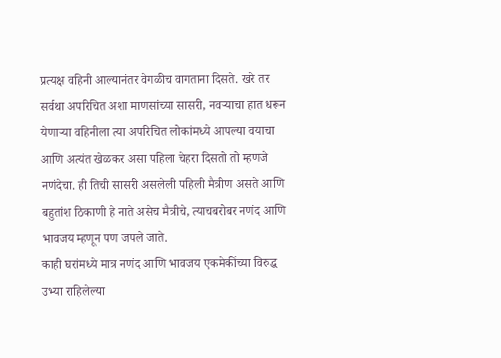प्रत्यक्ष वहिनी आल्यानंतर वेगळीच वागताना दिसते. खरे तर सर्वथा अपरिचित अशा माणसांच्या सासरी, नवर्‍याचा हात धरून येणार्‍या वहिनीला त्या अपरिचित लोकांमध्ये आपल्या वयाचा आणि अत्यंत खेळकर असा पहिला चेहरा दिसतो तो म्हणजे नणंदेचा. ही तिची सासरी असलेली पहिली मैत्रीण असते आणि बहुतांश ठिकाणी हे नाते असेच मैत्रीचे, त्याचबरोबर नणंद आणि भावजय म्हणून पण जपले जाते.
काही घरांमध्ये मात्र नणंद आणि भावजय एकमेकींच्या विरुद्ध उभ्या राहिलेल्या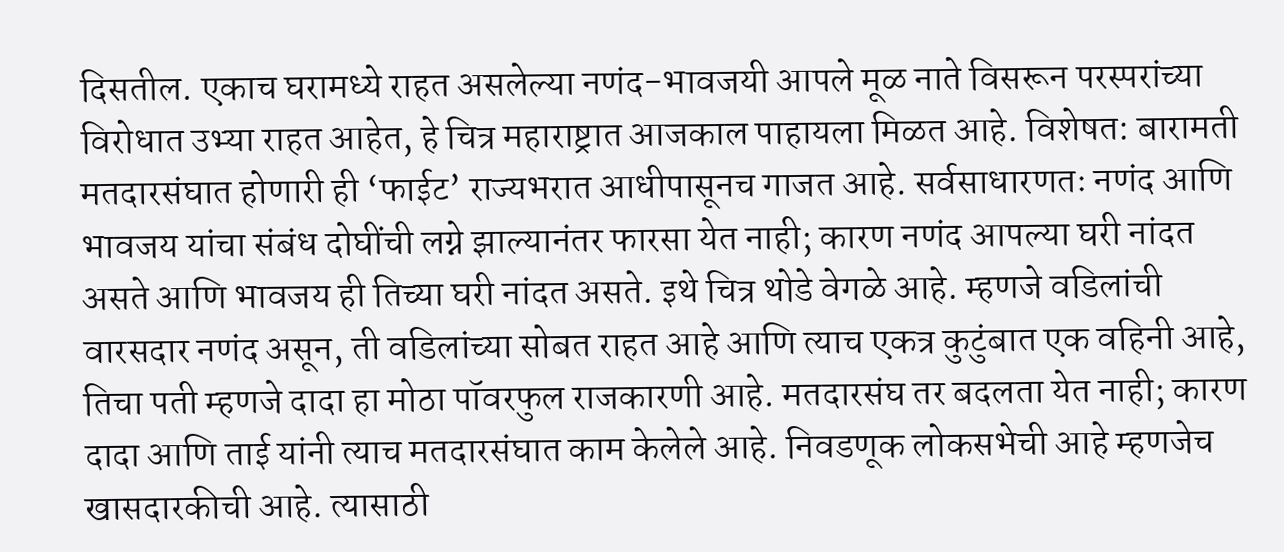दिसतील. एकाच घरामध्ये राहत असलेल्या नणंद-भावजयी आपले मूळ नाते विसरून परस्परांच्या विरोधात उभ्या राहत आहेत, हे चित्र महाराष्ट्रात आजकाल पाहायला मिळत आहे. विशेषत: बारामती मतदारसंघात होणारी ही ‘फाईट’ राज्यभरात आधीपासूनच गाजत आहे. सर्वसाधारणतः नणंद आणि भावजय यांचा संबंध दोघींची लग्ने झाल्यानंतर फारसा येत नाही; कारण नणंद आपल्या घरी नांदत असते आणि भावजय ही तिच्या घरी नांदत असते. इथे चित्र थोडे वेगळे आहे. म्हणजे वडिलांची वारसदार नणंद असून, ती वडिलांच्या सोबत राहत आहे आणि त्याच एकत्र कुटुंबात एक वहिनी आहे, तिचा पती म्हणजे दादा हा मोठा पॉवरफुल राजकारणी आहे. मतदारसंघ तर बदलता येत नाही; कारण दादा आणि ताई यांनी त्याच मतदारसंघात काम केलेले आहे. निवडणूक लोकसभेची आहे म्हणजेच खासदारकीची आहे. त्यासाठी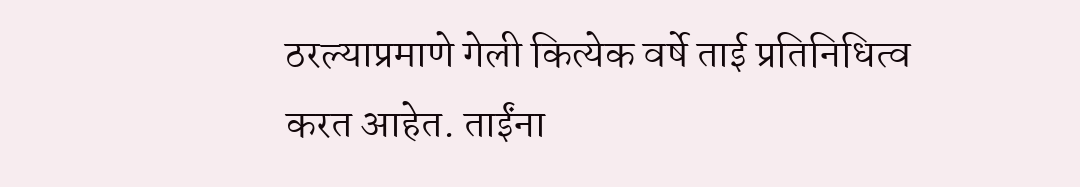ठरल्याप्रमाणे गेली कित्येक वर्षे ताई प्रतिनिधित्व करत आहेत. ताईंना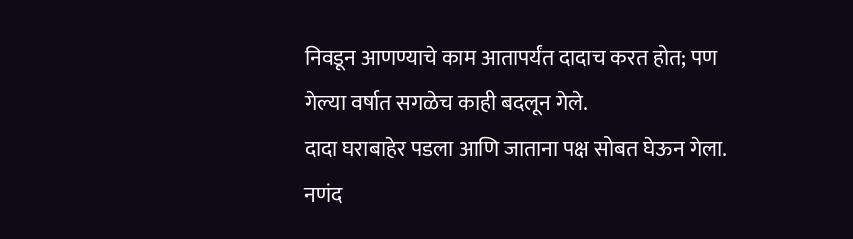निवडून आणण्याचे काम आतापर्यंत दादाच करत होत; पण गेल्या वर्षात सगळेच काही बदलून गेले.
दादा घराबाहेर पडला आणि जाताना पक्ष सोबत घेऊन गेला. नणंद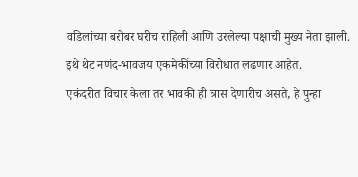वडिलांच्या बरोबर घरीच राहिली आणि उरलेल्या पक्षाची मुख्य नेता झाली. इथे थेट नणंद-भावजय एकमेकींच्या विरोधात लढणार आहेत.
एकंदरीत विचार केला तर भावकी ही त्रास देणारीच असते, हे पुन्हा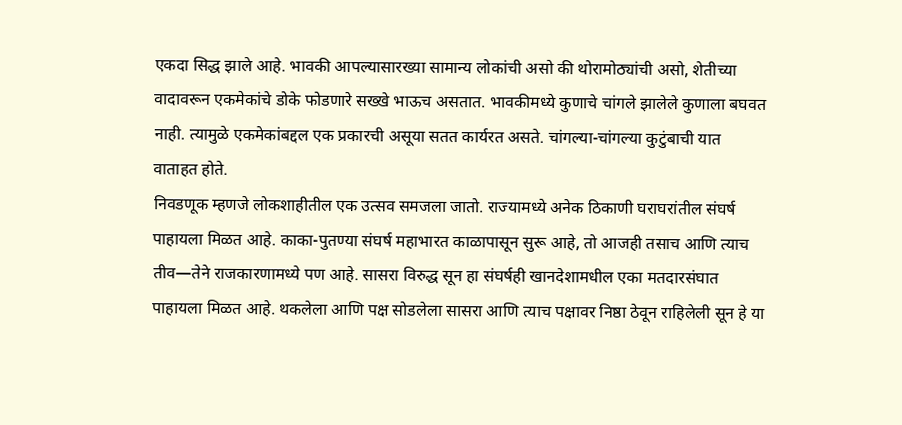एकदा सिद्ध झाले आहे. भावकी आपल्यासारख्या सामान्य लोकांची असो की थोरामोठ्यांची असो, शेतीच्या वादावरून एकमेकांचे डोके फोडणारे सख्खे भाऊच असतात. भावकीमध्ये कुणाचे चांगले झालेले कुणाला बघवत नाही. त्यामुळे एकमेकांबद्दल एक प्रकारची असूया सतत कार्यरत असते. चांगल्या-चांगल्या कुटुंबाची यात वाताहत होते.
निवडणूक म्हणजे लोकशाहीतील एक उत्सव समजला जातो. राज्यामध्ये अनेक ठिकाणी घराघरांतील संघर्ष पाहायला मिळत आहे. काका-पुतण्या संघर्ष महाभारत काळापासून सुरू आहे, तो आजही तसाच आणि त्याच तीव—तेने राजकारणामध्ये पण आहे. सासरा विरुद्ध सून हा संघर्षही खानदेशामधील एका मतदारसंघात पाहायला मिळत आहे. थकलेला आणि पक्ष सोडलेला सासरा आणि त्याच पक्षावर निष्ठा ठेवून राहिलेली सून हे या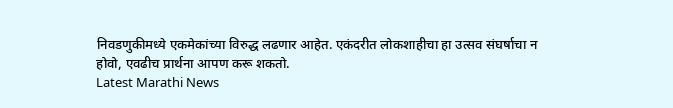निवडणुकीमध्ये एकमेकांच्या विरुद्ध लढणार आहेत. एकंदरीत लोकशाहीचा हा उत्सव संघर्षाचा न होवो, एवढीच प्रार्थना आपण करू शकतो.
Latest Marathi News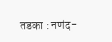तडका : नणंद-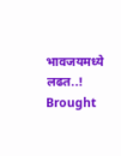भावजयमध्ये लढत..! Brought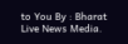to You By : Bharat Live News Media.